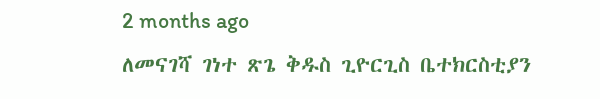2 months ago
ለመናገሻ ገነተ ጽጌ ቅዱስ ጊዮርጊስ ቤተክርስቲያን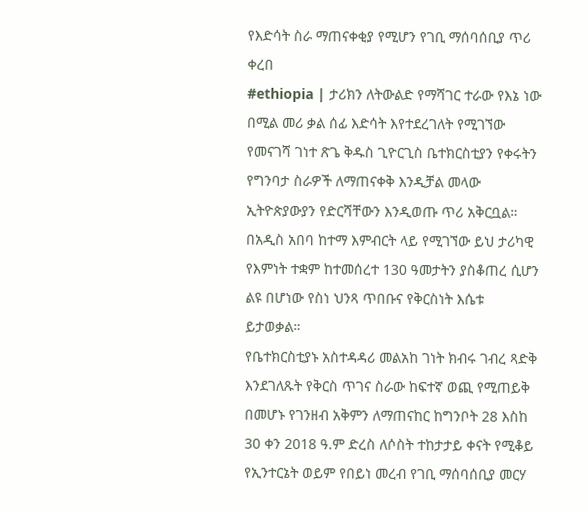የእድሳት ስራ ማጠናቀቂያ የሚሆን የገቢ ማሰባሰቢያ ጥሪ ቀረበ
#ethiopia | ታሪክን ለትውልድ የማሻገር ተራው የእኔ ነው በሚል መሪ ቃል ሰፊ እድሳት እየተደረገለት የሚገኘው የመናገሻ ገነተ ጽጌ ቅዱስ ጊዮርጊስ ቤተክርስቲያን የቀሩትን የግንባታ ስራዎች ለማጠናቀቅ እንዲቻል መላው ኢትዮጵያውያን የድርሻቸውን እንዲወጡ ጥሪ አቅርቧል።
በአዲስ አበባ ከተማ እምብርት ላይ የሚገኘው ይህ ታሪካዊ የእምነት ተቋም ከተመሰረተ 130 ዓመታትን ያስቆጠረ ሲሆን ልዩ በሆነው የስነ ህንጻ ጥበቡና የቅርስነት እሴቱ ይታወቃል።
የቤተክርስቲያኑ አስተዳዳሪ መልአከ ገነት ክብሩ ገብረ ጻድቅ እንደገለጹት የቅርስ ጥገና ስራው ከፍተኛ ወጪ የሚጠይቅ በመሆኑ የገንዘብ አቅምን ለማጠናከር ከግንቦት 28 እስከ 30 ቀን 2018 ዓ.ም ድረስ ለሶስት ተከታታይ ቀናት የሚቆይ የኢንተርኔት ወይም የበይነ መረብ የገቢ ማሰባሰቢያ መርሃ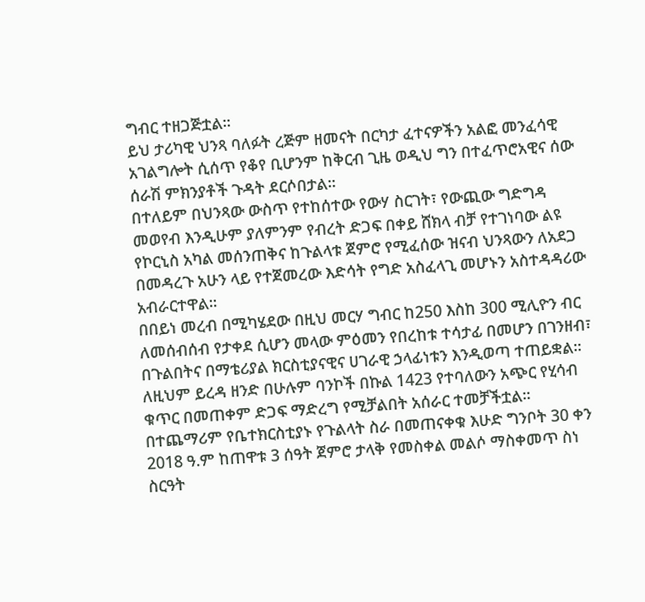ግብር ተዘጋጅቷል።
ይህ ታሪካዊ ህንጻ ባለፉት ረጅም ዘመናት በርካታ ፈተናዎችን አልፎ መንፈሳዊ አገልግሎት ሲሰጥ የቆየ ቢሆንም ከቅርብ ጊዜ ወዲህ ግን በተፈጥሮአዊና ሰው ሰራሽ ምክንያቶች ጉዳት ደርሶበታል።
በተለይም በህንጻው ውስጥ የተከሰተው የውሃ ስርገት፣ የውጪው ግድግዳ መወየብ እንዲሁም ያለምንም የብረት ድጋፍ በቀይ ሸክላ ብቻ የተገነባው ልዩ የኮርኒስ አካል መሰንጠቅና ከጉልላቱ ጀምሮ የሚፈሰው ዝናብ ህንጻውን ለአደጋ በመዳረጉ አሁን ላይ የተጀመረው እድሳት የግድ አስፈላጊ መሆኑን አስተዳዳሪው አብራርተዋል።
በበይነ መረብ በሚካሄደው በዚህ መርሃ ግብር ከ250 እስከ 300 ሚሊዮን ብር ለመሰብሰብ የታቀደ ሲሆን መላው ምዕመን የበረከቱ ተሳታፊ በመሆን በገንዘብ፣ በጉልበትና በማቴሪያል ክርስቲያናዊና ሀገራዊ ኃላፊነቱን እንዲወጣ ተጠይቋል።
ለዚህም ይረዳ ዘንድ በሁሉም ባንኮች በኩል 1423 የተባለውን አጭር የሂሳብ ቁጥር በመጠቀም ድጋፍ ማድረግ የሚቻልበት አሰራር ተመቻችቷል።
በተጨማሪም የቤተክርስቲያኑ የጉልላት ስራ በመጠናቀቁ እሁድ ግንቦት 30 ቀን 2018 ዓ.ም ከጠዋቱ 3 ሰዓት ጀምሮ ታላቅ የመስቀል መልሶ ማስቀመጥ ስነ ስርዓት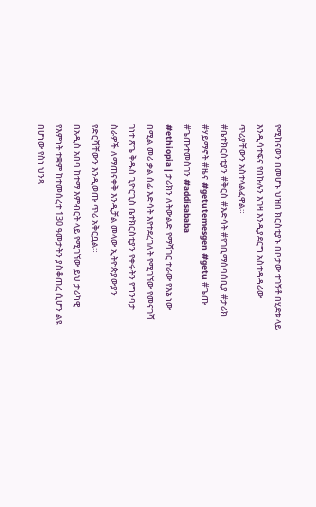የሚከናወን በመሆኑ ህዝበ ክርስቲያኑ በቦታው ተገኝቶ በሂደቱ ላይ እንዲሳተፍና የበኩሉን እገዛ እንዲያደርግ አስተዳዳሪው ጥሪያቸውን አስተላልፈዋል።
#ቤተክርስቲያን #ቅርስ #እድሳት #የገቢማሰባሰቢያ #ታሪክ #ሃይማኖት #ዜና #getutemesgen #getu #ጌጡ #ጌጡተመስገን #addisababa
#ethiopia | ታሪክን ለትውልድ የማሻገር ተራው የእኔ ነው በሚል መሪ ቃል ሰፊ እድሳት እየተደረገለት የሚገኘው የመናገሻ ገነተ ጽጌ ቅዱስ ጊዮርጊስ ቤተክርስቲያን የቀሩትን የግንባታ ስራዎች ለማጠናቀቅ እንዲቻል መላው ኢትዮጵያውያን የድርሻቸውን እንዲወጡ ጥሪ አቅርቧል።
በአዲስ አበባ ከተማ እምብርት ላይ የሚገኘው ይህ ታሪካዊ የእምነት ተቋም ከተመሰረተ 130 ዓመታትን ያስቆጠረ ሲሆን ልዩ በሆነው የስነ ህንጻ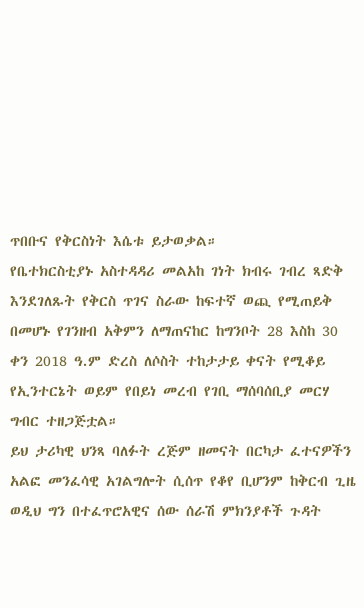ጥበቡና የቅርስነት እሴቱ ይታወቃል።
የቤተክርስቲያኑ አስተዳዳሪ መልአከ ገነት ክብሩ ገብረ ጻድቅ እንደገለጹት የቅርስ ጥገና ስራው ከፍተኛ ወጪ የሚጠይቅ በመሆኑ የገንዘብ አቅምን ለማጠናከር ከግንቦት 28 እስከ 30 ቀን 2018 ዓ.ም ድረስ ለሶስት ተከታታይ ቀናት የሚቆይ የኢንተርኔት ወይም የበይነ መረብ የገቢ ማሰባሰቢያ መርሃ ግብር ተዘጋጅቷል።
ይህ ታሪካዊ ህንጻ ባለፉት ረጅም ዘመናት በርካታ ፈተናዎችን አልፎ መንፈሳዊ አገልግሎት ሲሰጥ የቆየ ቢሆንም ከቅርብ ጊዜ ወዲህ ግን በተፈጥሮአዊና ሰው ሰራሽ ምክንያቶች ጉዳት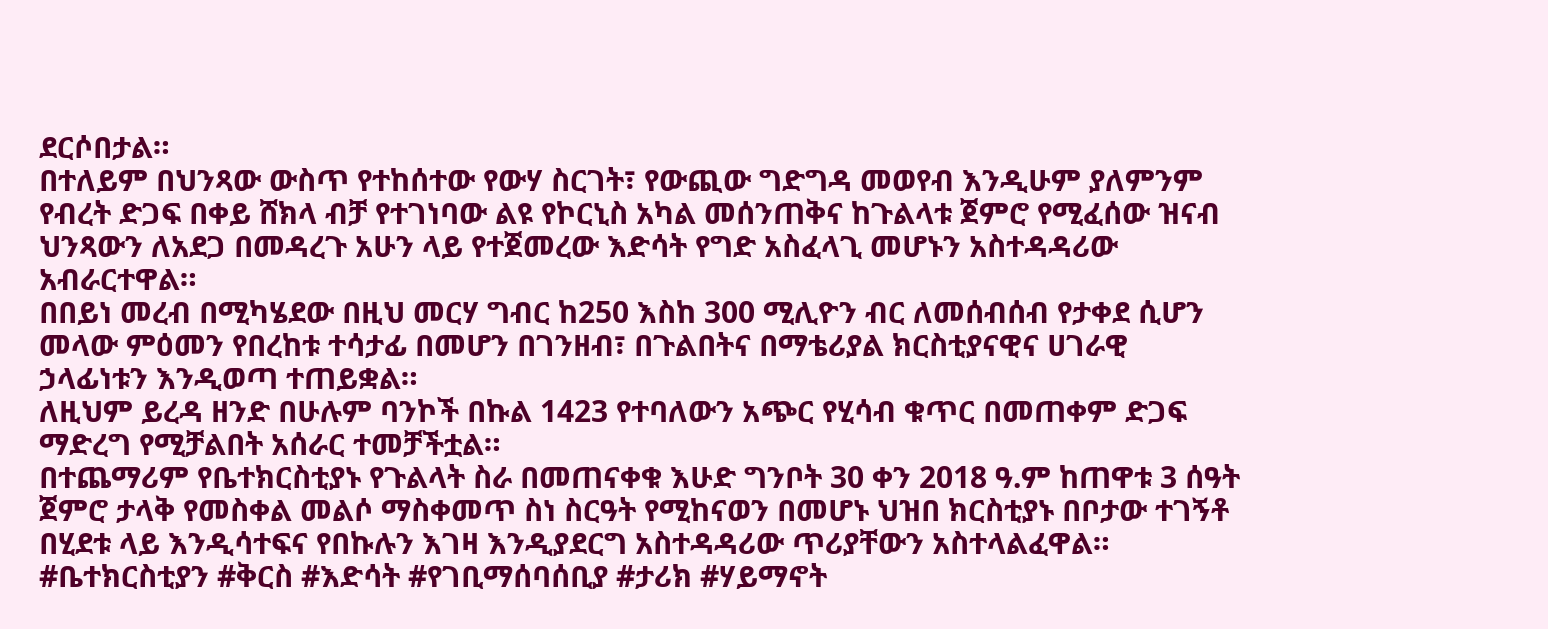ደርሶበታል።
በተለይም በህንጻው ውስጥ የተከሰተው የውሃ ስርገት፣ የውጪው ግድግዳ መወየብ እንዲሁም ያለምንም የብረት ድጋፍ በቀይ ሸክላ ብቻ የተገነባው ልዩ የኮርኒስ አካል መሰንጠቅና ከጉልላቱ ጀምሮ የሚፈሰው ዝናብ ህንጻውን ለአደጋ በመዳረጉ አሁን ላይ የተጀመረው እድሳት የግድ አስፈላጊ መሆኑን አስተዳዳሪው አብራርተዋል።
በበይነ መረብ በሚካሄደው በዚህ መርሃ ግብር ከ250 እስከ 300 ሚሊዮን ብር ለመሰብሰብ የታቀደ ሲሆን መላው ምዕመን የበረከቱ ተሳታፊ በመሆን በገንዘብ፣ በጉልበትና በማቴሪያል ክርስቲያናዊና ሀገራዊ ኃላፊነቱን እንዲወጣ ተጠይቋል።
ለዚህም ይረዳ ዘንድ በሁሉም ባንኮች በኩል 1423 የተባለውን አጭር የሂሳብ ቁጥር በመጠቀም ድጋፍ ማድረግ የሚቻልበት አሰራር ተመቻችቷል።
በተጨማሪም የቤተክርስቲያኑ የጉልላት ስራ በመጠናቀቁ እሁድ ግንቦት 30 ቀን 2018 ዓ.ም ከጠዋቱ 3 ሰዓት ጀምሮ ታላቅ የመስቀል መልሶ ማስቀመጥ ስነ ስርዓት የሚከናወን በመሆኑ ህዝበ ክርስቲያኑ በቦታው ተገኝቶ በሂደቱ ላይ እንዲሳተፍና የበኩሉን እገዛ እንዲያደርግ አስተዳዳሪው ጥሪያቸውን አስተላልፈዋል።
#ቤተክርስቲያን #ቅርስ #እድሳት #የገቢማሰባሰቢያ #ታሪክ #ሃይማኖት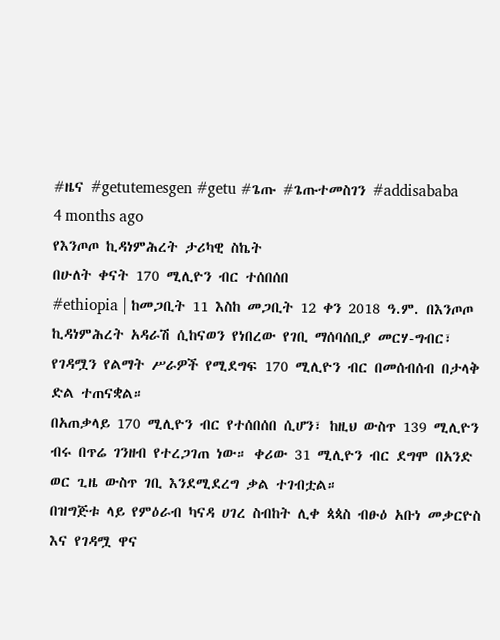#ዜና #getutemesgen #getu #ጌጡ #ጌጡተመስገን #addisababa
4 months ago
የእንጦጦ ኪዳነምሕረት ታሪካዊ ስኬት
በሁለት ቀናት 170 ሚሊዮን ብር ተሰበሰበ
#ethiopia | ከመጋቢት 11 እስከ መጋቢት 12 ቀን 2018 ዓ.ም. በእንጦጦ ኪዳነምሕረት አዳራሽ ሲከናወን የነበረው የገቢ ማሰባሰቢያ መርሃ-ግብር፣ የገዳሟን የልማት ሥራዎች የሚደግፍ 170 ሚሊዮን ብር በመሰብሰብ በታላቅ ድል ተጠናቋል።
በአጠቃላይ 170 ሚሊዮን ብር የተሰበሰበ ሲሆን፣ ከዚህ ውስጥ 139 ሚሊዮን ብሩ በጥሬ ገንዘብ የተረጋገጠ ነው። ቀሪው 31 ሚሊዮን ብር ደግሞ በአንድ ወር ጊዜ ውስጥ ገቢ እንደሚደረግ ቃል ተገብቷል።
በዝግጅቱ ላይ የምዕራብ ካናዳ ሀገረ ስብከት ሊቀ ጳጳስ ብፁዕ አቡነ መቃርዮስ እና የገዳሟ ዋና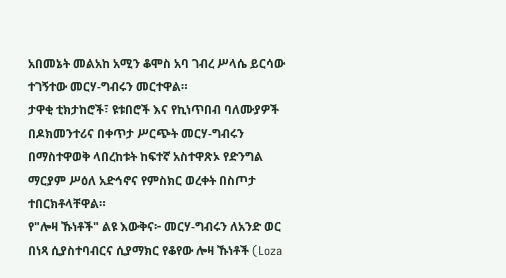አበመኔት መልአከ አሚን ቆሞስ አባ ገብረ ሥላሴ ይርሳው ተገኝተው መርሃ-ግብሩን መርተዋል።
ታዋቂ ቲክታከሮች፣ ዩቱበሮች እና የኪነጥበብ ባለሙያዎች በዶክመንተሪና በቀጥታ ሥርጭት መርሃ-ግብሩን በማስተዋወቅ ላበረከቱት ከፍተኛ አስተዋጽኦ የድንግል ማርያም ሥዕለ አድኅኖና የምስክር ወረቀት በስጦታ ተበርክቶላቸዋል።
የ"ሎዛ ኹነቶች" ልዩ እውቅና፦ መርሃ-ግብሩን ለአንድ ወር በነጻ ሲያስተባብርና ሲያማክር የቆየው ሎዛ ኹነቶች (Loza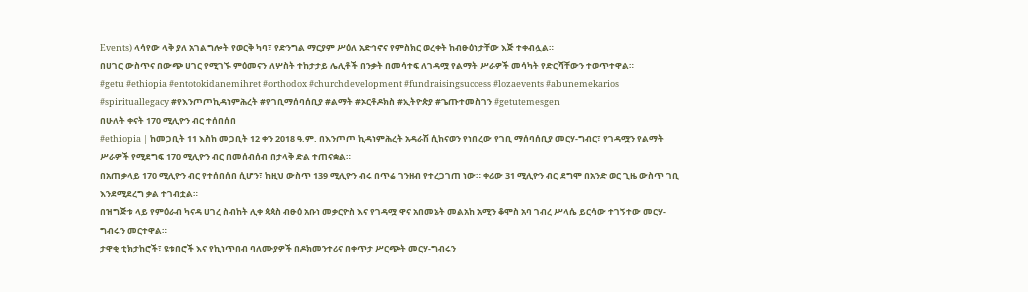Events) ላሳየው ላቅ ያለ አገልግሎት የወርቅ ካባ፣ የድንግል ማርያም ሥዕለ አድኅኖና የምስክር ወረቀት ከብፁዕነታቸው እጅ ተቀብሏል።
በሀገር ውስጥና በውጭ ሀገር የሚገኙ ምዕመናን ለሦስት ተከታታይ ሌሊቶች በንቃት በመሳተፍ ለገዳሟ የልማት ሥራዎች መሳካት የድርሻቸውን ተወጥተዋል።
#getu #ethiopia #entotokidanemihret #orthodox #churchdevelopment #fundraisingsuccess #lozaevents #abunemekarios #spirituallegacy #የእንጦጦኪዳነምሕረት #የገቢማሰባሰቢያ #ልማት #ኦርቶዶክስ #ኢትዮጵያ #ጌጡተመስገን #getutemesgen
በሁለት ቀናት 170 ሚሊዮን ብር ተሰበሰበ
#ethiopia | ከመጋቢት 11 እስከ መጋቢት 12 ቀን 2018 ዓ.ም. በእንጦጦ ኪዳነምሕረት አዳራሽ ሲከናወን የነበረው የገቢ ማሰባሰቢያ መርሃ-ግብር፣ የገዳሟን የልማት ሥራዎች የሚደግፍ 170 ሚሊዮን ብር በመሰብሰብ በታላቅ ድል ተጠናቋል።
በአጠቃላይ 170 ሚሊዮን ብር የተሰበሰበ ሲሆን፣ ከዚህ ውስጥ 139 ሚሊዮን ብሩ በጥሬ ገንዘብ የተረጋገጠ ነው። ቀሪው 31 ሚሊዮን ብር ደግሞ በአንድ ወር ጊዜ ውስጥ ገቢ እንደሚደረግ ቃል ተገብቷል።
በዝግጅቱ ላይ የምዕራብ ካናዳ ሀገረ ስብከት ሊቀ ጳጳስ ብፁዕ አቡነ መቃርዮስ እና የገዳሟ ዋና አበመኔት መልአከ አሚን ቆሞስ አባ ገብረ ሥላሴ ይርሳው ተገኝተው መርሃ-ግብሩን መርተዋል።
ታዋቂ ቲክታከሮች፣ ዩቱበሮች እና የኪነጥበብ ባለሙያዎች በዶክመንተሪና በቀጥታ ሥርጭት መርሃ-ግብሩን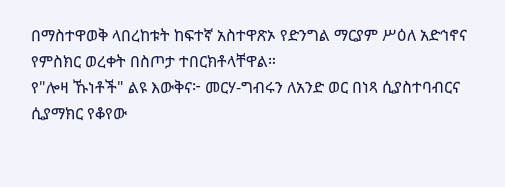በማስተዋወቅ ላበረከቱት ከፍተኛ አስተዋጽኦ የድንግል ማርያም ሥዕለ አድኅኖና የምስክር ወረቀት በስጦታ ተበርክቶላቸዋል።
የ"ሎዛ ኹነቶች" ልዩ እውቅና፦ መርሃ-ግብሩን ለአንድ ወር በነጻ ሲያስተባብርና ሲያማክር የቆየው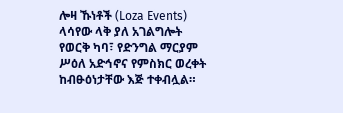ሎዛ ኹነቶች (Loza Events) ላሳየው ላቅ ያለ አገልግሎት የወርቅ ካባ፣ የድንግል ማርያም ሥዕለ አድኅኖና የምስክር ወረቀት ከብፁዕነታቸው እጅ ተቀብሏል።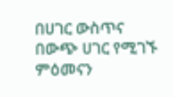በሀገር ውስጥና በውጭ ሀገር የሚገኙ ምዕመናን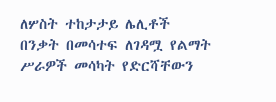ለሦስት ተከታታይ ሌሊቶች በንቃት በመሳተፍ ለገዳሟ የልማት ሥራዎች መሳካት የድርሻቸውን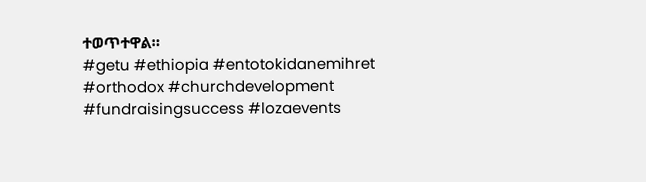ተወጥተዋል።
#getu #ethiopia #entotokidanemihret #orthodox #churchdevelopment #fundraisingsuccess #lozaevents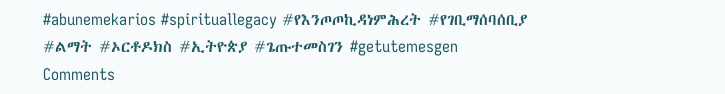#abunemekarios #spirituallegacy #የእንጦጦኪዳነምሕረት #የገቢማሰባሰቢያ #ልማት #ኦርቶዶክስ #ኢትዮጵያ #ጌጡተመስገን #getutemesgen
Comments